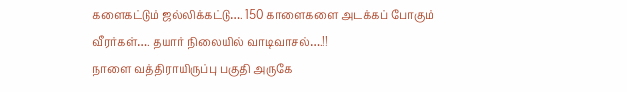களைகட்டும் ஜல்லிக்கட்டு…. 150 காளைகளை அடக்கப் போகும் வீரர்கள்…. தயார் நிலையில் வாடிவாசல்….!!
நாளை வத்திராயிருப்பு பகுதி அருகே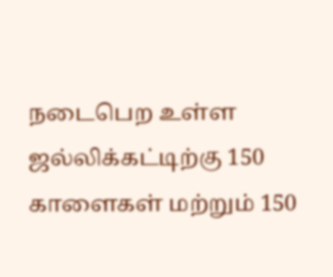நடைபெற உள்ள ஜல்லிக்கட்டிற்கு 150 காளைகள் மற்றும் 150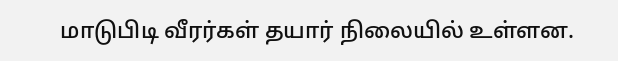மாடுபிடி வீரர்கள் தயார் நிலையில் உள்ளன.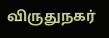விருதுநகர்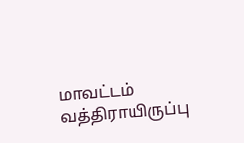மாவட்டம் வத்திராயிருப்பு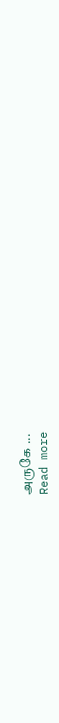அருகே ...
Read more